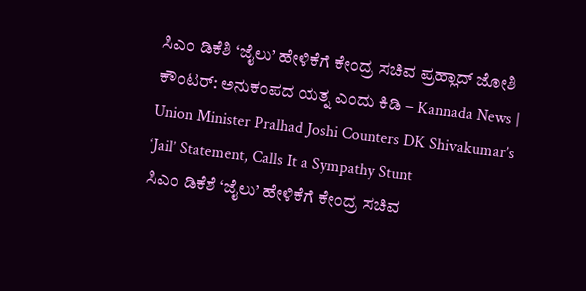ಸಿಎಂ ಡಿಕೆಶಿ ‘ಜೈಲು’ ಹೇಳಿಕೆಗೆ ಕೇಂದ್ರ ಸಚಿವ ಪ್ರಹ್ಲಾದ್ ಜೋಶಿ ಕೌಂಟರ್: ಅನುಕಂಪದ ಯತ್ನ ಎಂದು ಕಿಡಿ – Kannada News | Union Minister Pralhad Joshi Counters DK Shivakumar’s ‘Jail’ Statement, Calls It a Sympathy Stunt
ಸಿಎಂ ಡಿಕೆಶೆ ‘ಜೈಲು’ ಹೇಳಿಕೆಗೆ ಕೇಂದ್ರ ಸಚಿವ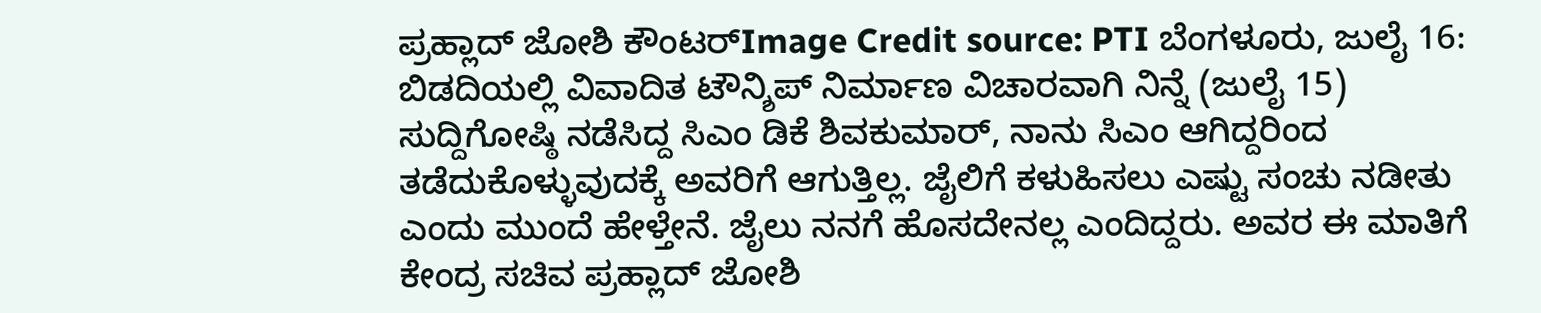ಪ್ರಹ್ಲಾದ್ ಜೋಶಿ ಕೌಂಟರ್Image Credit source: PTI ಬೆಂಗಳೂರು, ಜುಲೈ 16: ಬಿಡದಿಯಲ್ಲಿ ವಿವಾದಿತ ಟೌನ್ಶಿಪ್ ನಿರ್ಮಾಣ ವಿಚಾರವಾಗಿ ನಿನ್ನೆ (ಜುಲೈ 15) ಸುದ್ದಿಗೋಷ್ಠಿ ನಡೆಸಿದ್ದ ಸಿಎಂ ಡಿಕೆ ಶಿವಕುಮಾರ್, ನಾನು ಸಿಎಂ ಆಗಿದ್ದರಿಂದ ತಡೆದುಕೊಳ್ಳುವುದಕ್ಕೆ ಅವರಿಗೆ ಆಗುತ್ತಿಲ್ಲ. ಜೈಲಿಗೆ ಕಳುಹಿಸಲು ಎಷ್ಟು ಸಂಚು ನಡೀತು ಎಂದು ಮುಂದೆ ಹೇಳ್ತೇನೆ. ಜೈಲು ನನಗೆ ಹೊಸದೇನಲ್ಲ ಎಂದಿದ್ದರು. ಅವರ ಈ ಮಾತಿಗೆ ಕೇಂದ್ರ ಸಚಿವ ಪ್ರಹ್ಲಾದ್ ಜೋಶಿ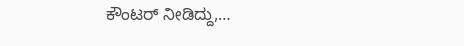ಕೌಂಟರ್ ನೀಡಿದ್ದು,…